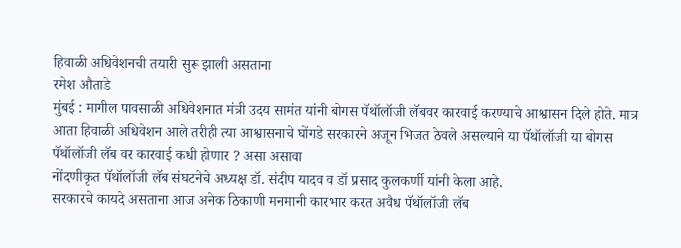हिवाळी अधिवेशनची तयारी सुरू झाली असताना
रमेश औताडे
मुंबई : मागील पावसाळी अधिवेशनात मंत्री उदय सामंत यांनी बोगस पॅथॉलॉजी लॅबवर कारवाई करण्याचे आश्वासन दिले होते. मात्र आता हिवाळी अधिवेशन आले तरीही त्या आश्वासनाचे घोंगडे सरकारने अजून भिजत ठेवले असल्याने या पॅथॉलॉजी या बोगस पॅथॉलॉजी लॅब वर कारवाई कधी होणार ? असा असावा
नोंदणीकृत पॅथॉलॉजी लॅब संघटनेचे अध्यक्ष डॉ. संदीप यादव व डॉ प्रसाद कुलकर्णी यांनी केला आहे.
सरकारचे कायदे असताना आज अनेक ठिकाणी मनमानी कारभार करत अवैध पॅथॉलॉजी लॅब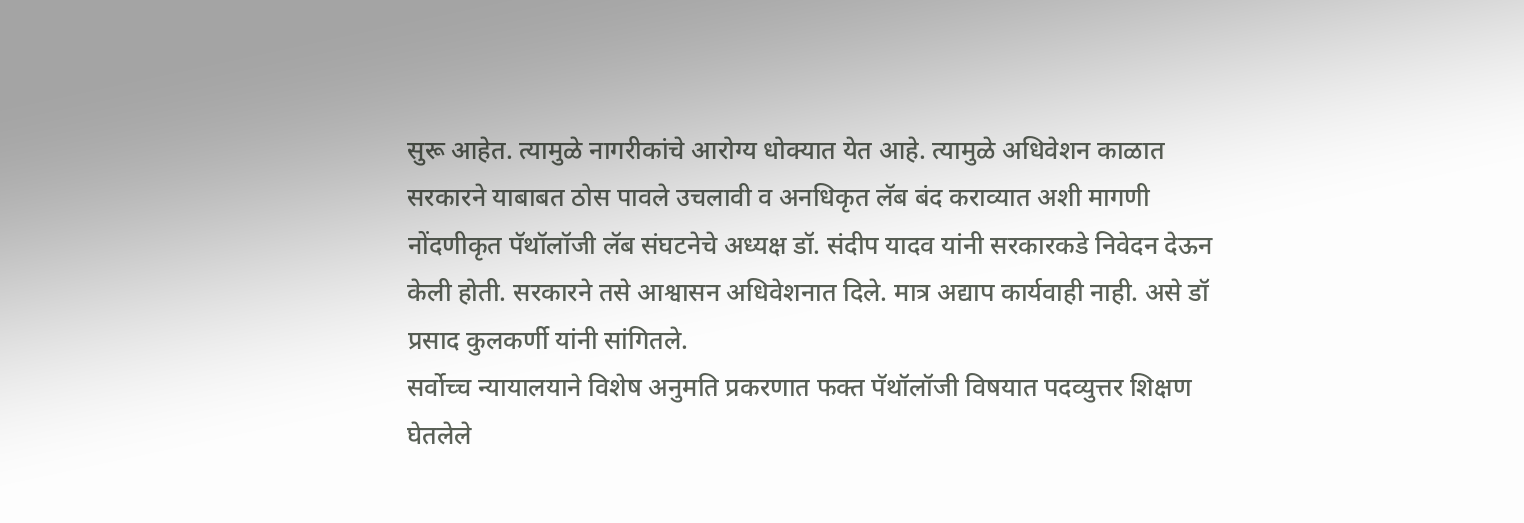सुरू आहेत. त्यामुळे नागरीकांचे आरोग्य धोक्यात येत आहे. त्यामुळे अधिवेशन काळात सरकारने याबाबत ठोस पावले उचलावी व अनधिकृत लॅब बंद कराव्यात अशी मागणी नोंदणीकृत पॅथॉलॉजी लॅब संघटनेचे अध्यक्ष डॉ. संदीप यादव यांनी सरकारकडे निवेदन देऊन केली होती. सरकारने तसे आश्वासन अधिवेशनात दिले. मात्र अद्याप कार्यवाही नाही. असे डॉ प्रसाद कुलकर्णी यांनी सांगितले.
सर्वोच्च न्यायालयाने विशेष अनुमति प्रकरणात फक्त पॅथॉलॉजी विषयात पदव्युत्तर शिक्षण घेतलेले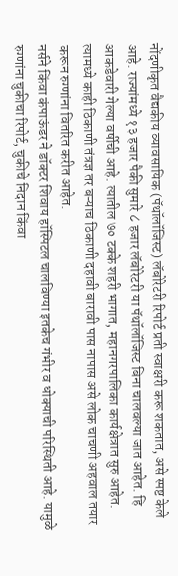नोंदणीकृत वैद्यकीय व्यावसायिक (पॅथॉलॉजिस्ट) लॅबोरेटरी रिपोर्ट प्रती स्वाक्षरी करू शकतात, असे स्पष्ट केले आहे. राज्यांमध्ये १३ हजार पैकी सुमारे ८ हजार लॅबोरेटरी या पॅथॉलॉजिस्ट बिना चालवल्या जात आहेत. हि आकडेवारी गेल्या वर्षीची आहे. त्यातील ७० टक्के शहरी भागात, महानगरपालिका कार्यक्षेत्रात सुरु आहेत. त्यामध्ये काही ठिकाणी तंत्रज्ञ तर बऱ्याच ठिकाणी दहावी बारावी पास नापास असे लोक चाचणी अहवाल तयार करून रुग्णांना वितरित करीत आहेत.
नर्सने किंवा कंपाऊंडर ने डॉक्टर शिवाय हॉस्पिटल चालविण्या इतकेच गंभीर व धोक्याची परिस्थिती आहे. यामुळे रुग्णांना चुकीचा रिपोर्ट, चुकीचे निदान किंवा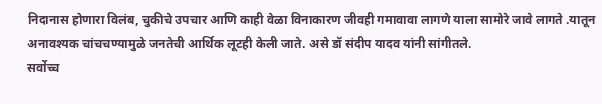निदानास होणारा विलंब, चुकीचे उपचार आणि काही वेळा विनाकारण जीवही गमावावा लागणे याला सामोरे जावे लागते .यातून अनावश्यक चांचचण्यामुळे जनतेची आर्थिक लूटही केली जाते. असे डॉ संदीप यादव यांनी सांगीतले.
सर्वोच्च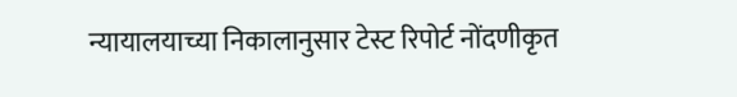न्यायालयाच्या निकालानुसार टेस्ट रिपोर्ट नोंदणीकृत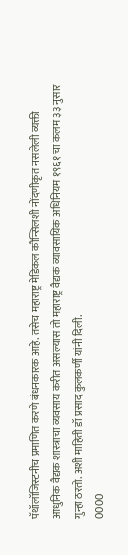पॅथॉलॉजिस्टनीच प्रमाणित करणे बंधनकारक आहे. तसेच महाराष्ट्र मेडिकल कौन्सिलशी नोंदणीकृत नसलेली व्यक्ती आधुनिक वैद्यक शास्त्राचा व्यवसाय करीत असल्यास तो महाराष्ट्र वैद्यक व्यावसायिक अधिनियम १९६१ चा कलम ३३ नुसार गुन्हा ठरतो. अशी माहिती डॉ प्रसाद कुलकर्णी यांनी दिली.
0000